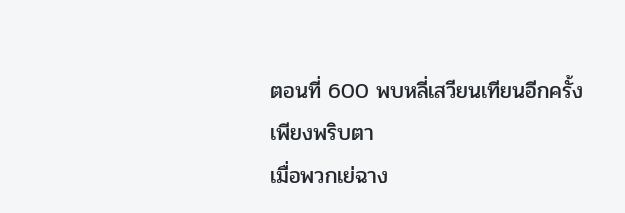ตอนที่ 600 พบหลี่เสวียนเทียนอีกครั้ง
เพียงพริบตา
เมื่อพวกเย่ฉาง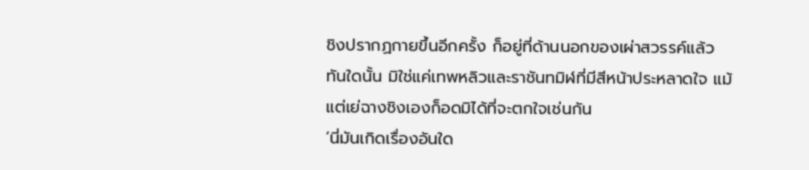ชิงปรากฏกายขึ้นอีกครั้ง ก็อยู่ที่ด้านนอกของเผ่าสวรรค์แล้ว
ทันใดนั้น มิใช่แค่เทพหลิวและราชันทมิฬที่มีสีหน้าประหลาดใจ แม้แต่เย่ฉางชิงเองก็อดมิได้ที่จะตกใจเช่นกัน
‘นี่มันเกิดเรื่องอันใด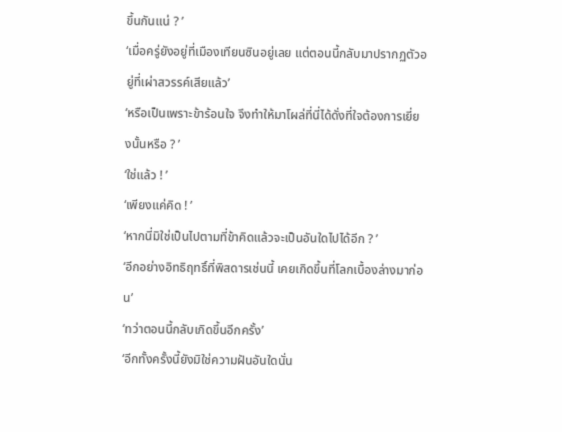ขึ้นกันแน่ ? ’
‘เมื่อครู่ยังอยู่ที่เมืองเทียนซินอยู่เลย แต่ตอนนี้กลับมาปรากฏตัวอยู่ที่เผ่าสวรรค์เสียแล้ว’
‘หรือเป็นเพราะข้าร้อนใจ จึงทำให้มาโผล่ที่นี่ได้ดั่งที่ใจต้องการเยี่ยงนั้นหรือ ? ’
‘ใช่แล้ว ! ’
‘เพียงแค่คิด ! ’
‘หากนี่มิใช่เป็นไปตามที่ข้าคิดแล้วจะเป็นอันใดไปได้อีก ? ’
‘อีกอย่างอิทธิฤทธิ์ที่พิสดารเช่นนี้ เคยเกิดขึ้นที่โลกเบื้องล่างมาก่อน’
‘ทว่าตอนนี้กลับเกิดขึ้นอีกครั้ง’
‘อีกทั้งครั้งนี้ยังมิใช่ความฝันอันใดนั่น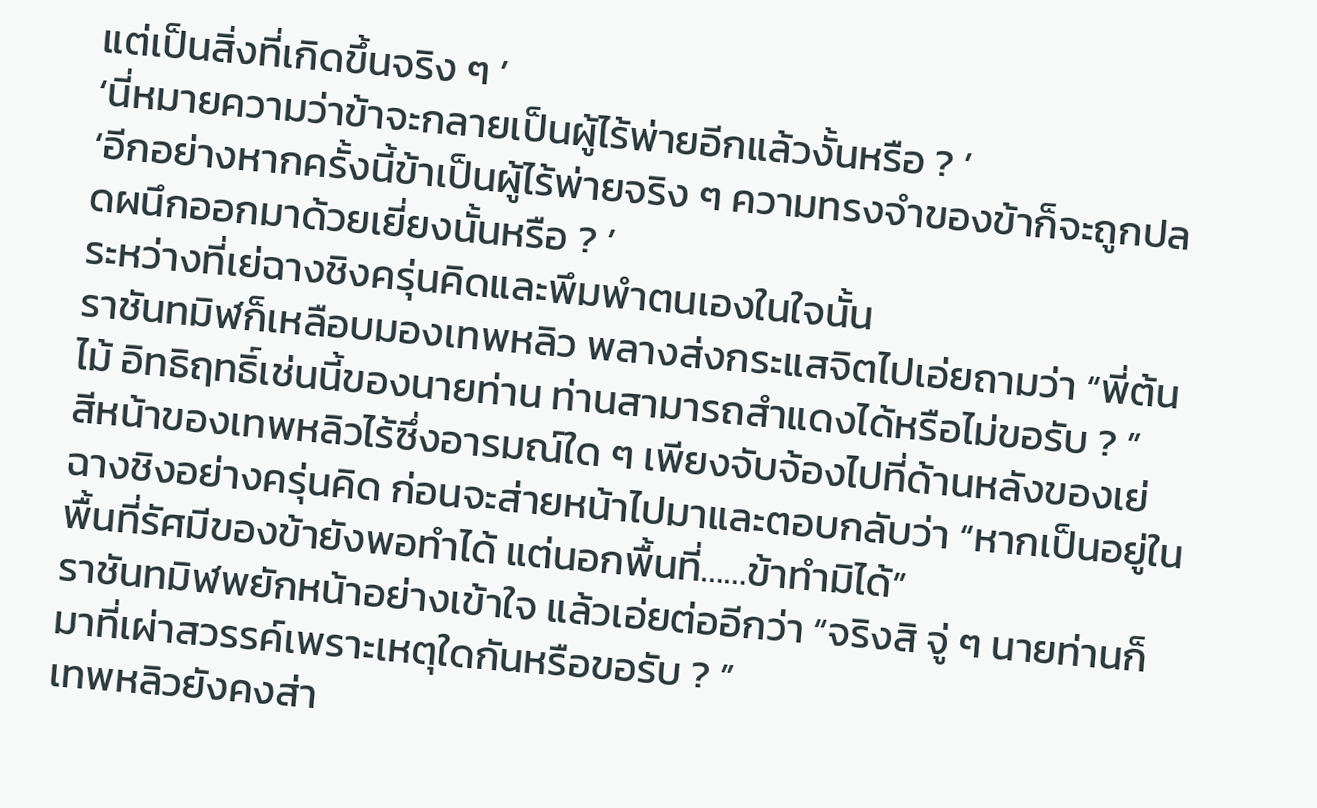แต่เป็นสิ่งที่เกิดขึ้นจริง ๆ ’
‘นี่หมายความว่าข้าจะกลายเป็นผู้ไร้พ่ายอีกแล้วงั้นหรือ ? ’
‘อีกอย่างหากครั้งนี้ข้าเป็นผู้ไร้พ่ายจริง ๆ ความทรงจำของข้าก็จะถูกปลดผนึกออกมาด้วยเยี่ยงนั้นหรือ ? ’
ระหว่างที่เย่ฉางชิงครุ่นคิดและพึมพำตนเองในใจนั้น
ราชันทมิฬก็เหลือบมองเทพหลิว พลางส่งกระแสจิตไปเอ่ยถามว่า “พี่ต้นไม้ อิทธิฤทธิ์เช่นนี้ของนายท่าน ท่านสามารถสำแดงได้หรือไม่ขอรับ ? ”
สีหน้าของเทพหลิวไร้ซึ่งอารมณ์ใด ๆ เพียงจับจ้องไปที่ด้านหลังของเย่ฉางชิงอย่างครุ่นคิด ก่อนจะส่ายหน้าไปมาและตอบกลับว่า “หากเป็นอยู่ในพื้นที่รัศมีของข้ายังพอทำได้ แต่นอกพื้นที่……ข้าทำมิได้”
ราชันทมิฬพยักหน้าอย่างเข้าใจ แล้วเอ่ยต่ออีกว่า “จริงสิ จู่ ๆ นายท่านก็มาที่เผ่าสวรรค์เพราะเหตุใดกันหรือขอรับ ? ”
เทพหลิวยังคงส่า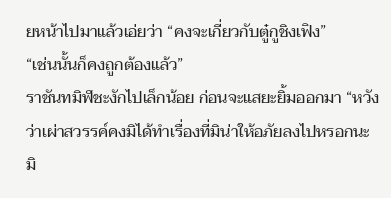ยหน้าไปมาแล้วเอ่ยว่า “คงจะเกี่ยวกับตู๋กูชิงเฟิง”
“เช่นนั้นก็คงถูกต้องแล้ว”
ราชันทมิฬชะงักไปเล็กน้อย ก่อนจะแสยะยิ้มออกมา “หวังว่าเผ่าสวรรค์คงมิได้ทำเรื่องที่มิน่าให้อภัยลงไปหรอกนะ มิ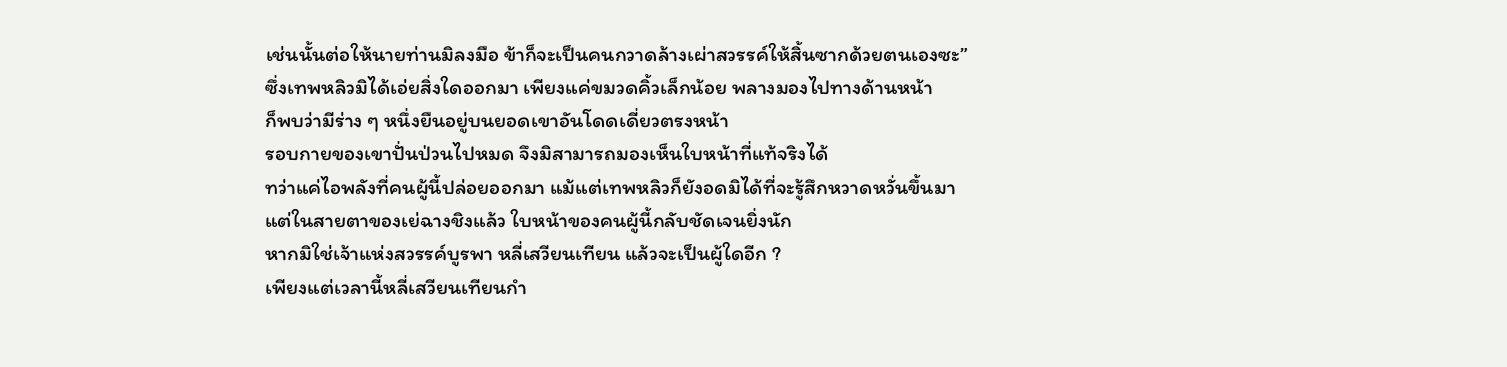เช่นนั้นต่อให้นายท่านมิลงมือ ข้าก็จะเป็นคนกวาดล้างเผ่าสวรรค์ให้สิ้นซากด้วยตนเองซะ”
ซึ่งเทพหลิวมิได้เอ่ยสิ่งใดออกมา เพียงแค่ขมวดคิ้วเล็กน้อย พลางมองไปทางด้านหน้า
ก็พบว่ามีร่าง ๆ หนึ่งยืนอยู่บนยอดเขาอันโดดเดี่ยวตรงหน้า
รอบกายของเขาปั่นป่วนไปหมด จึงมิสามารถมองเห็นใบหน้าที่แท้จริงได้
ทว่าแค่ไอพลังที่คนผู้นี้ปล่อยออกมา แม้แต่เทพหลิวก็ยังอดมิได้ที่จะรู้สึกหวาดหวั่นขึ้นมา
แต่ในสายตาของเย่ฉางชิงแล้ว ใบหน้าของคนผู้นี้กลับชัดเจนยิ่งนัก
หากมิใช่เจ้าแห่งสวรรค์บูรพา หลี่เสวียนเทียน แล้วจะเป็นผู้ใดอีก ?
เพียงแต่เวลานี้หลี่เสวียนเทียนกำ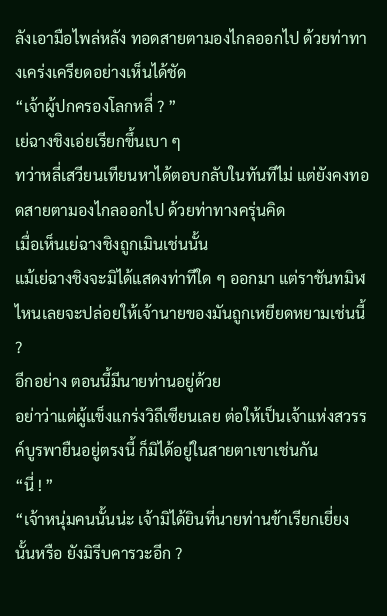ลังเอามือไพล่หลัง ทอดสายตามองไกลออกไป ด้วยท่าทางเคร่งเครียดอย่างเห็นได้ชัด
“เจ้าผู้ปกครองโลกหลี่ ? ”
เย่ฉางชิงเอ่ยเรียกขึ้นเบา ๆ
ทว่าหลี่เสวียนเทียนหาได้ตอบกลับในทันทีไม่ แต่ยังคงทอดสายตามองไกลออกไป ด้วยท่าทางครุ่นคิด
เมื่อเห็นเย่ฉางชิงถูกเมินเช่นนั้น
แม้เย่ฉางชิงจะมิได้แสดงท่าทีใด ๆ ออกมา แต่ราชันทมิฬไหนเลยจะปล่อยให้เจ้านายของมันถูกเหยียดหยามเช่นนี้ ?
อีกอย่าง ตอนนี้มีนายท่านอยู่ด้วย
อย่าว่าแต่ผู้แข็งแกร่งวิถีเซียนเลย ต่อให้เป็นเจ้าแห่งสวรรค์บูรพายืนอยู่ตรงนี้ ก็มิได้อยู่ในสายตาเขาเช่นกัน
“นี่ ! ”
“เจ้าหนุ่มคนนั้นน่ะ เจ้ามิได้ยินที่นายท่านข้าเรียกเยี่ยงนั้นหรือ ยังมิรีบคารวะอีก ?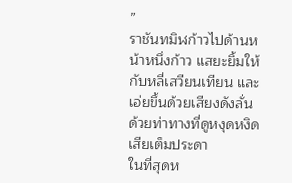”
ราชันทมิฬก้าวไปด้านหน้าหนึ่งก้าว แสยะยิ้มให้กับหลี่เสวียนเทียน และเอ่ยขึ้นด้วยเสียงดังลั่น ด้วยท่าทางที่ดูหงุดหงิดเสียเต็มประดา
ในที่สุดห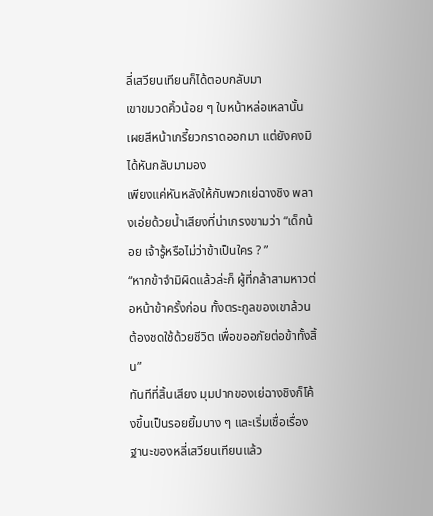ลี่เสวียนเทียนก็ได้ตอบกลับมา
เขาขมวดคิ้วน้อย ๆ ใบหน้าหล่อเหลานั้นเผยสีหน้าเกรี้ยวกราดออกมา แต่ยังคงมิได้หันกลับมามอง
เพียงแค่หันหลังให้กับพวกเย่ฉางชิง พลางเอ่ยด้วยน้ำเสียงที่น่าเกรงขามว่า “เด็กน้อย เจ้ารู้หรือไม่ว่าข้าเป็นใคร ? ”
“หากข้าจำมิผิดแล้วล่ะก็ ผู้ที่กล้าสามหาวต่อหน้าข้าครั้งก่อน ทั้งตระกูลของเขาล้วนต้องชดใช้ด้วยชีวิต เพื่อขออภัยต่อข้าทั้งสิ้น”
ทันทีที่สิ้นเสียง มุมปากของเย่ฉางชิงก็โค้งขึ้นเป็นรอยยิ้มบาง ๆ และเริ่มเชื่อเรื่องฐานะของหลี่เสวียนเทียนแล้ว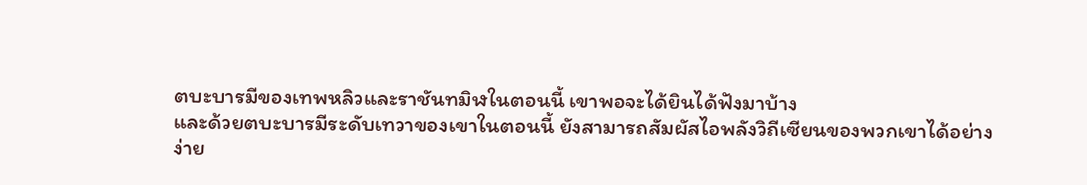ตบะบารมีของเทพหลิวและราชันทมิฬในตอนนี้ เขาพอจะได้ยินได้ฟังมาบ้าง
และด้วยตบะบารมีระดับเทวาของเขาในตอนนี้ ยังสามารถสัมผัสไอพลังวิถีเซียนของพวกเขาได้อย่างง่าย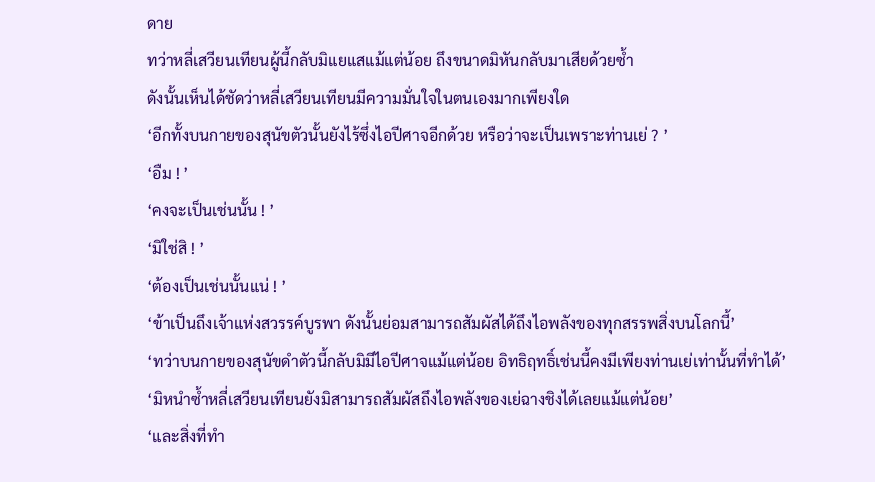ดาย
ทว่าหลี่เสวียนเทียนผู้นี้กลับมิแยแสแม้แต่น้อย ถึงขนาดมิหันกลับมาเสียด้วยซ้ำ
ดังนั้นเห็นได้ชัดว่าหลี่เสวียนเทียนมีความมั่นใจในตนเองมากเพียงใด
‘อีกทั้งบนกายของสุนัขตัวนั้นยังไร้ซึ่งไอปีศาจอีกด้วย หรือว่าจะเป็นเพราะท่านเย่ ? ’
‘อืม ! ’
‘คงจะเป็นเช่นนั้น ! ’
‘มิใช่สิ ! ’
‘ต้องเป็นเช่นนั้นแน่ ! ’
‘ข้าเป็นถึงเจ้าแห่งสวรรค์บูรพา ดังนั้นย่อมสามารถสัมผัสได้ถึงไอพลังของทุกสรรพสิ่งบนโลกนี้’
‘ทว่าบนกายของสุนัขดำตัวนี้กลับมิมีไอปีศาจแม้แต่น้อย อิทธิฤทธิ์เช่นนี้คงมีเพียงท่านเย่เท่านั้นที่ทำได้’
‘มิหนำซ้ำหลี่เสวียนเทียนยังมิสามารถสัมผัสถึงไอพลังของเย่ฉางชิงได้เลยแม้แต่น้อย’
‘และสิ่งที่ทำ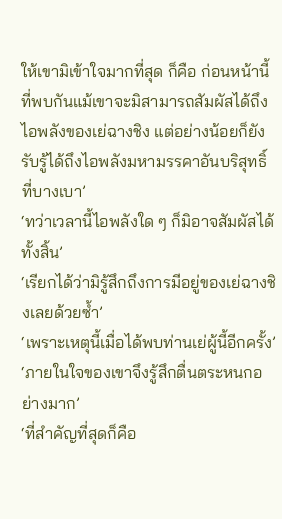ให้เขามิเข้าใจมากที่สุด ก็คือ ก่อนหน้านี้ที่พบกันแม้เขาจะมิสามารถสัมผัสได้ถึงไอพลังของเย่ฉางชิง แต่อย่างน้อยก็ยังรับรู้ได้ถึงไอพลังมหามรรคาอันบริสุทธิ์ที่บางเบา’
‘ทว่าเวลานี้ไอพลังใด ๆ ก็มิอาจสัมผัสได้ทั้งสิ้น’
‘เรียกได้ว่ามิรู้สึกถึงการมีอยู่ของเย่ฉางชิงเลยด้วยซ้ำ’
‘เพราะเหตุนี้เมื่อได้พบท่านเย่ผู้นี้อีกครั้ง’
‘ภายในใจของเขาจึงรู้สึกตื่นตระหนกอย่างมาก’
‘ที่สำคัญที่สุดก็คือ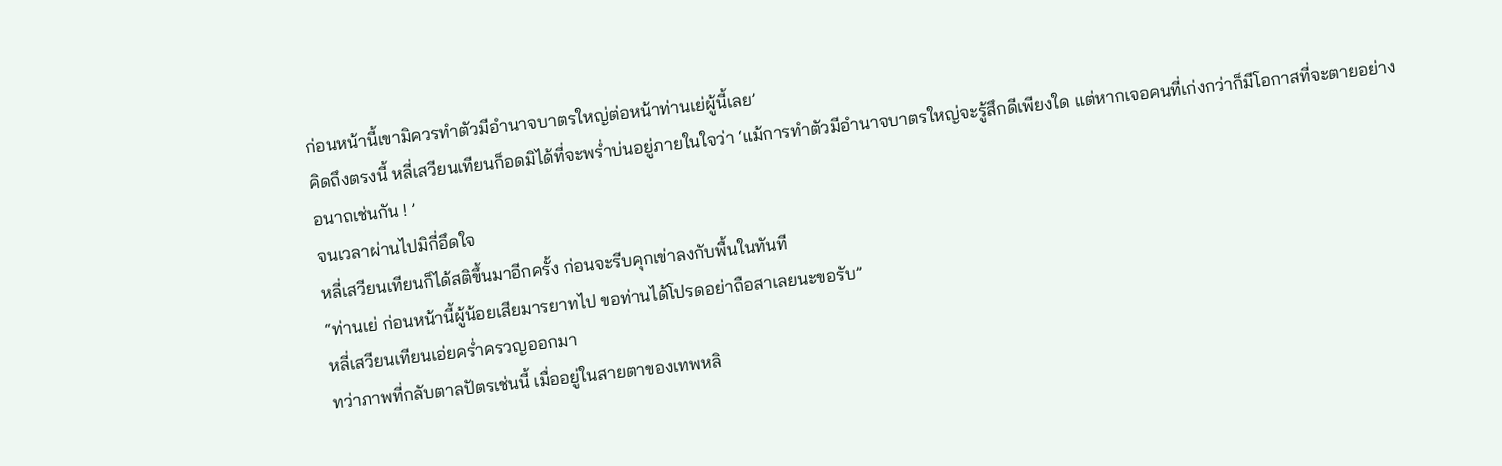ก่อนหน้านี้เขามิควรทำตัวมีอำนาจบาตรใหญ่ต่อหน้าท่านเย่ผู้นี้เลย’
คิดถึงตรงนี้ หลี่เสวียนเทียนก็อดมิได้ที่จะพร่ำบ่นอยู่ภายในใจว่า ‘แม้การทำตัวมีอำนาจบาตรใหญ่จะรู้สึกดีเพียงใด แต่หากเจอคนที่เก่งกว่าก็มีโอกาสที่จะตายอย่างอนาถเช่นกัน ! ’
จนเวลาผ่านไปมิกี่อึดใจ
หลี่เสวียนเทียนก็ได้สติขึ้นมาอีกครั้ง ก่อนจะรีบคุกเข่าลงกับพื้นในทันที
“ท่านเย่ ก่อนหน้านี้ผู้น้อยเสียมารยาทไป ขอท่านได้โปรดอย่าถือสาเลยนะขอรับ”
หลี่เสวียนเทียนเอ่ยคร่ำครวญออกมา
ทว่าภาพที่กลับตาลปัตรเช่นนี้ เมื่ออยู่ในสายตาของเทพหลิ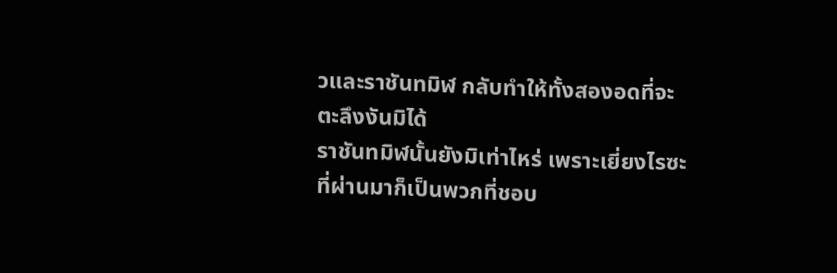วและราชันทมิฬ กลับทำให้ทั้งสองอดที่จะตะลึงงันมิได้
ราชันทมิฬนั้นยังมิเท่าไหร่ เพราะเยี่ยงไรซะที่ผ่านมาก็เป็นพวกที่ชอบ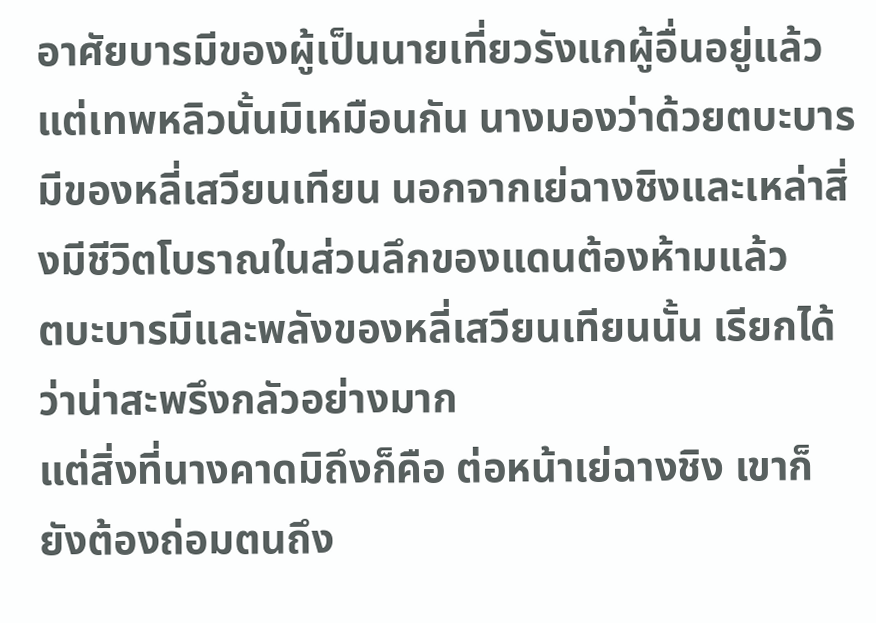อาศัยบารมีของผู้เป็นนายเที่ยวรังแกผู้อื่นอยู่แล้ว
แต่เทพหลิวนั้นมิเหมือนกัน นางมองว่าด้วยตบะบารมีของหลี่เสวียนเทียน นอกจากเย่ฉางชิงและเหล่าสิ่งมีชีวิตโบราณในส่วนลึกของแดนต้องห้ามแล้ว
ตบะบารมีและพลังของหลี่เสวียนเทียนนั้น เรียกได้ว่าน่าสะพรึงกลัวอย่างมาก
แต่สิ่งที่นางคาดมิถึงก็คือ ต่อหน้าเย่ฉางชิง เขาก็ยังต้องถ่อมตนถึง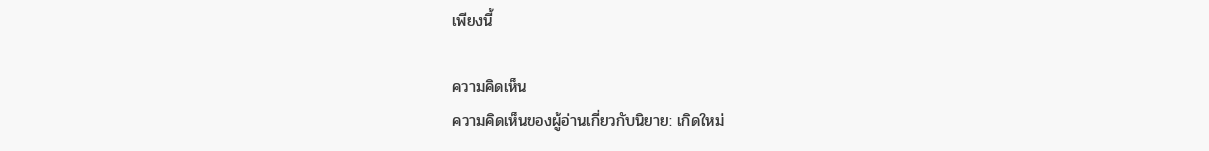เพียงนี้

ความคิดเห็น
ความคิดเห็นของผู้อ่านเกี่ยวกับนิยาย: เกิดใหม่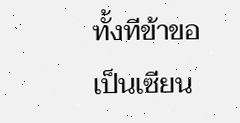ทั้งทีข้าขอเป็นเซียน